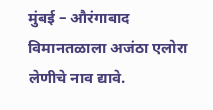मुंबई – औरंगाबाद विमानतळाला अजंठा एलोरा लेणीचे नाव द्यावे.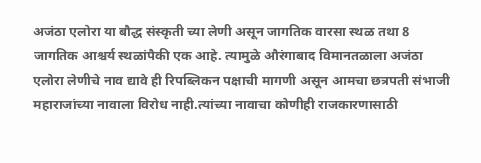अजंठा एलोरा या बौद्ध संस्कृती च्या लेणी असून जागतिक वारसा स्थळ तथा 8 जागतिक आश्चर्य स्थळांपैकी एक आहे. त्यामुळे औरंगाबाद विमानतळाला अजंठा एलोरा लेणीचे नाव द्यावे ही रिपब्लिकन पक्षाची मागणी असून आमचा छत्रपती संभाजी महाराजांच्या नावाला विरोध नाही.त्यांच्या नावाचा कोणीही राजकारणासाठी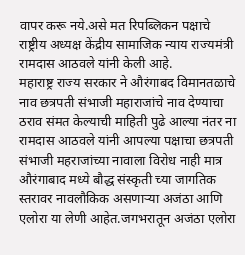वापर करू नये.असे मत रिपब्लिकन पक्षाचे राष्ट्रीय अध्यक्ष केंद्रीय सामाजिक न्याय राज्यमंत्री रामदास आठवले यांनी केली आहे.
महाराष्ट्र राज्य सरकार ने औरंगाबद विमानतळाचे नाव छत्रपती संभाजी महाराजांचे नाव देण्याचा ठराव संमत केल्याची माहिती पुढे आल्या नंतर ना रामदास आठवले यांनी आपल्या पक्षाचा छत्रपती संभाजी महराजांच्या नावाला विरोध नाही मात्र औरंगाबाद मध्ये बौद्ध संस्कृती च्या जागतिक स्तरावर नावलौकिक असणाऱ्या अजंठा आणि एलोरा या लेणी आहेत.जगभरातून अजंठा एलोरा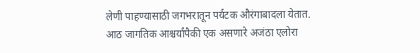लेणी पाहण्यासाठी जगभरातून पर्यटक औरंगाबादला येतात.
आठ जागतिक आश्चर्यांपैकी एक असणारे अजंठा एलोरा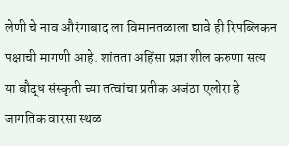लेणी चे नाव औरंगाबाद ला विमानतळाला द्यावे ही रिपब्लिकन पक्षाची मागणी आहे. शांतता अहिंसा प्रज्ञा शील करुणा सत्य या बौद्ध संस्कृती च्या तत्वांचा प्रतीक अजंठा एलोरा हे जागतिक वारसा स्थळ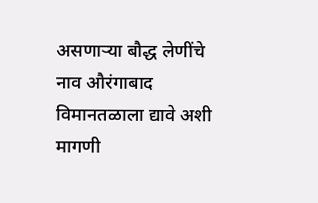असणाऱ्या बौद्ध लेणींचे नाव औरंगाबाद विमानतळाला द्यावे अशी मागणी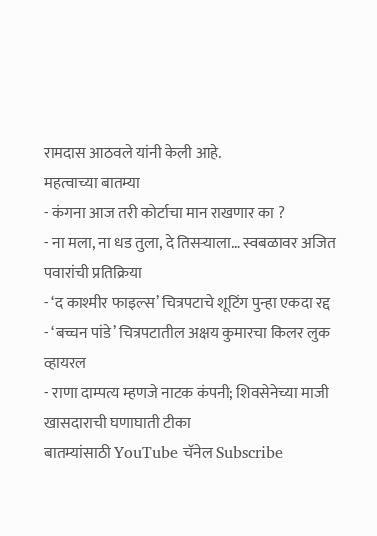रामदास आठवले यांनी केली आहे.
महत्वाच्या बातम्या
- कंगना आज तरी कोर्टाचा मान राखणार का ?
- ना मला, ना धड तुला, दे तिसऱ्याला… स्वबळावर अजित पवारांची प्रतिक्रिया
- ‘द काश्मीर फाइल्स’ चित्रपटाचे शूटिंग पुन्हा एकदा रद्द
- ‘बच्चन पांडे’ चित्रपटातील अक्षय कुमारचा किलर लुक व्हायरल
- राणा दाम्पत्य म्हणजे नाटक कंपनी; शिवसेनेच्या माजी खासदाराची घणाघाती टीका
बातम्यांसाठी YouTube चॅनेल Subscribe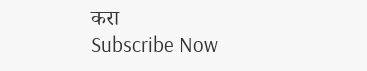करा
Subscribe Now